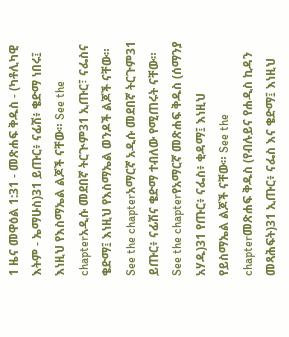1 ዜና መዋዕል 1:31 - መጽሐፍ ቅዱስ - (ካቶሊካዊ እትም - ኤማሁስ)31 ይጡር፥ ናፊሽ፥ ቄድማ ነበሩ፤ እነዚህ የእስማኤል ልጆች ናቸው። See the chapterአዲሱ መደበኛ ትርጒም31 ኢጡር፣ ናፌስና ቄድማ፤ እነዚህ የእስማኤል ወንዶች ልጆች ናቸው። See the chapterአማርኛ አዲሱ መደበኛ ትርጉም31 ይጡር፥ ናፊሽና ቄድማ ተብለው የሚጠሩት ናቸው። See the chapterየአማርኛ መጽሐፍ ቅዱስ (ሰማንያ አሃዱ)31 የጡር፥ ናፌስ፥ ቂዳማ፤ እነዚህ የይስማኤል ልጆች ናቸው። See the chapterመጽሐፍ ቅዱስ (የብሉይና የሐዲስ ኪዳን መጻሕፍት)31 ኢጡር፥ ናፌስ እና ቄድማ፤ እነዚህ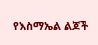የእስማኤል ልጆች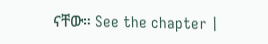ናቸው። See the chapter |